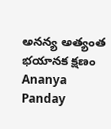అనన్య అత్యంత భయానక క్షణం
Ananya Panday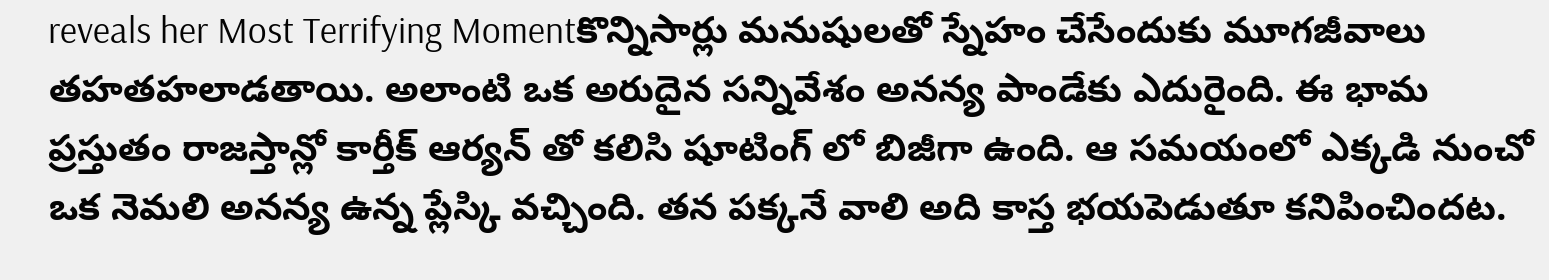reveals her Most Terrifying Momentకొన్నిసార్లు మనుషులతో స్నేహం చేసేందుకు మూగజీవాలు తహతహలాడతాయి. అలాంటి ఒక అరుదైన సన్నివేశం అనన్య పాండేకు ఎదురైంది. ఈ భామ ప్రస్తుతం రాజస్తాన్లో కార్తీక్ ఆర్యన్ తో కలిసి షూటింగ్ లో బిజీగా ఉంది. ఆ సమయంలో ఎక్కడి నుంచో ఒక నెమలి అనన్య ఉన్న ప్లేస్కి వచ్చింది. తన పక్కనే వాలి అది కాస్త భయపెడుతూ కనిపించిందట.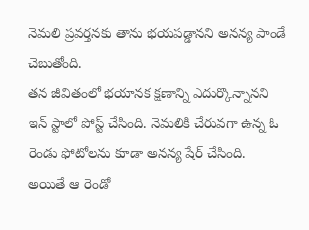నెమలి ప్రవర్తనకు తాను భయపడ్డానని అనన్య పాండే చెబుతోంది.
తన జీవితంలో భయానక క్షణాన్ని ఎదుర్కొన్నానని ఇన్ స్టాలో పోస్ట్ చేసింది. నెమలికి చేరువగా ఉన్న ఓ రెండు ఫోటోలను కూడా అనన్య షేర్ చేసింది. అయితే ఆ రెండో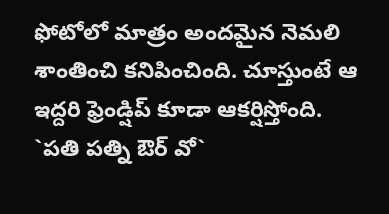ఫోటోలో మాత్రం అందమైన నెమలి శాంతించి కనిపించింది. చూస్తుంటే ఆ ఇద్దరి ఫ్రెండ్షిప్ కూడా ఆకర్షిస్తోంది.
`పతి పత్ని ఔర్ వో`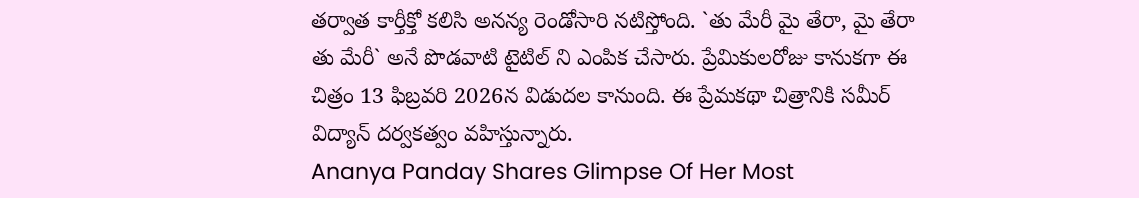తర్వాత కార్తీక్తో కలిసి అనన్య రెండోసారి నటిస్తోంది. `తు మేరీ మై తేరా, మై తేరా తు మేరీ` అనే పొడవాటి టైటిల్ ని ఎంపిక చేసారు. ప్రేమికులరోజు కానుకగా ఈ చిత్రం 13 ఫిబ్రవరి 2026న విడుదల కానుంది. ఈ ప్రేమకథా చిత్రానికి సమీర్ విద్యాన్ దర్వకత్వం వహిస్తున్నారు.
Ananya Panday Shares Glimpse Of Her Most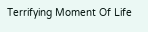Terrifying Moment Of Life